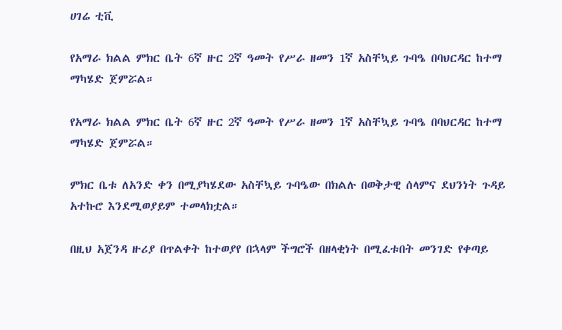ሀገሬ ቲቪ

የአማራ ክልል ምክር ቤት 6ኛ ዙር 2ኛ ዓመት የሥራ ዘመን 1ኛ አስቸኳይ ጉባዔ በባህርዳር ከተማ ማካሄድ ጀምሯል።

የአማራ ክልል ምክር ቤት 6ኛ ዙር 2ኛ ዓመት የሥራ ዘመን 1ኛ አስቸኳይ ጉባዔ በባህርዳር ከተማ ማካሄድ ጀምሯል።

ምክር ቤቱ ለአንድ ቀን በሚያካሄደው አስቸኳይ ጉባዔው በክልሉ በወቅታዊ ሰላምና ደህንነት ጉዳይ አተኩሮ እንደሚወያይም ተመላክቷል።

በዚህ አጀንዳ ዙሪያ በጥልቀት ከተወያየ በኋላም ችግሮች በዘላቂነት በሚፈቱበት መንገድ የቀጣይ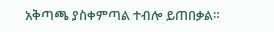አቅጣጫ ያስቀምጣል ተብሎ ይጠበቃል።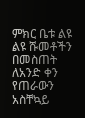ምክር ቤቱ ልዩ ልዩ ሹመቶችን በመስጠት ለአንድ ቀን የጠራውን አስቸኳይ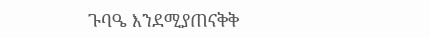ጉባዔ እንደሚያጠናቅቅ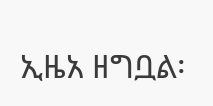ኢዜአ ዘግቧል፡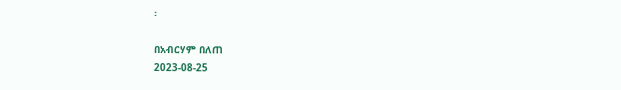፡

በአብርሃም በለጠ
2023-08-25